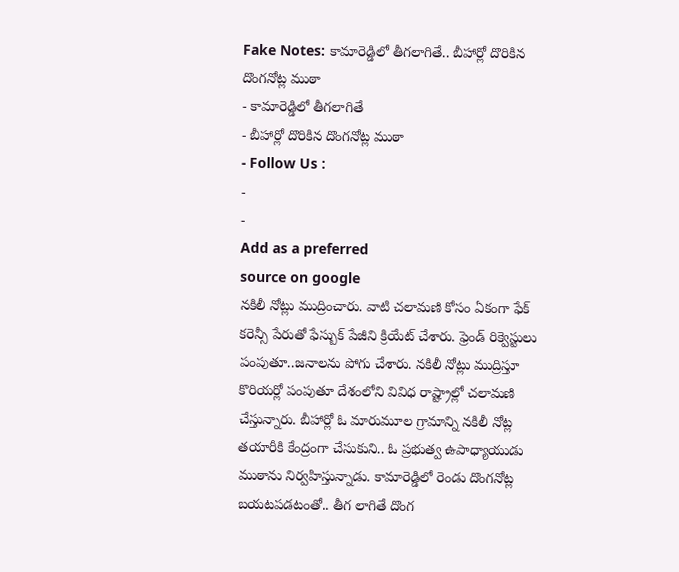Fake Notes: కామారెడ్డిలో తీగలాగితే.. బీహార్లో దొరికిన దొంగనోట్ల ముఠా
- కామారెడ్డిలో తీగలాగితే
- బీహార్లో దొరికిన దొంగనోట్ల ముఠా
- Follow Us :
-
-
Add as a preferred
source on google
నకిలీ నోట్లు ముద్రించారు. వాటి చలామణి కోసం ఏకంగా ఫేక్ కరెన్సీ పేరుతో ఫేస్బుక్ పేజీని క్రియేట్ చేశారు. ఫ్రెండ్ రిక్వెస్టులు పంపుతూ..జనాలను పోగు చేశారు. నకిలీ నోట్లు ముద్రిస్తూ కొరియర్లో పంపుతూ దేశంలోని వివిధ రాష్ట్రాల్లో చలామణి చేస్తున్నారు. బీహార్లో ఓ మారుమూల గ్రామాన్ని నకిలీ నోట్ల తయారీకి కేంద్రంగా చేసుకుని.. ఓ ప్రభుత్వ ఉపాధ్యాయుడు ముఠాను నిర్వహిస్తున్నాడు. కామారెడ్డిలో రెండు దొంగనోట్ల బయటపడటంతో.. తీగ లాగితే దొంగ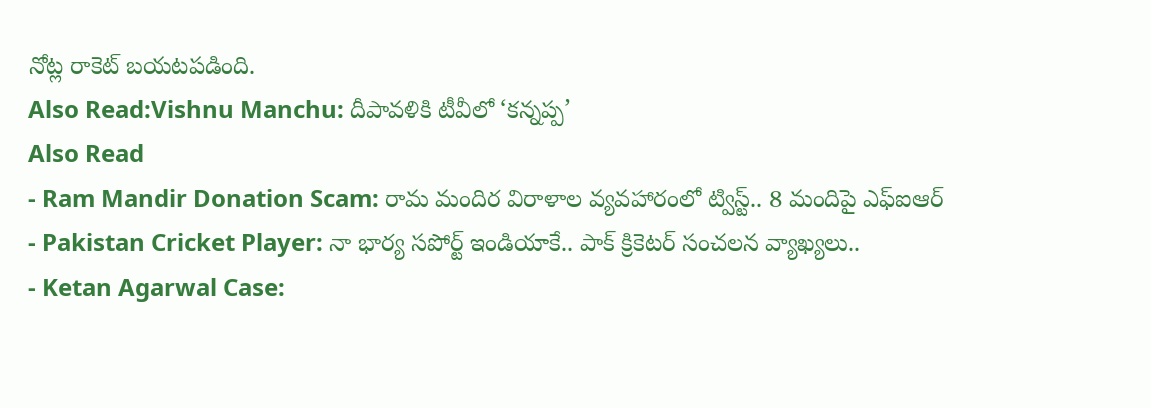నోట్ల రాకెట్ బయటపడింది.
Also Read:Vishnu Manchu: దీపావళికి టీవీలో ‘కన్నప్ప’
Also Read
- Ram Mandir Donation Scam: రామ మందిర విరాళాల వ్యవహారంలో ట్విస్ట్.. 8 మందిపై ఎఫ్ఐఆర్
- Pakistan Cricket Player: నా భార్య సపోర్ట్ ఇండియాకే.. పాక్ క్రికెటర్ సంచలన వ్యాఖ్యలు..
- Ketan Agarwal Case: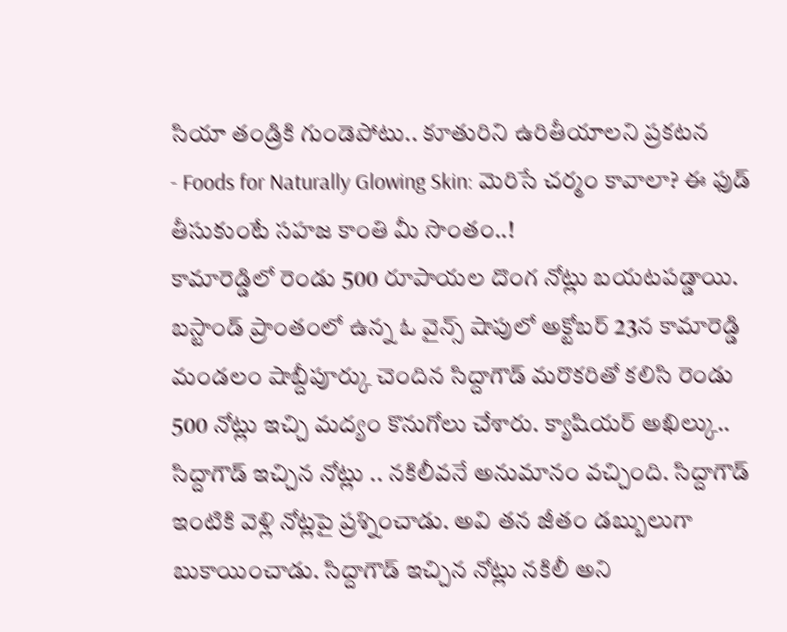సియా తండ్రికి గుండెపోటు.. కూతురిని ఉరితీయాలని ప్రకటన
- Foods for Naturally Glowing Skin: మెరిసే చర్మం కావాలా? ఈ ఫుడ్ తీసుకుంటే సహజ కాంతి మీ సొంతం..!
కామారెడ్డిలో రెండు 500 రూపాయల దొంగ నోట్లు బయటపడ్డాయి. బస్టాండ్ ప్రాంతంలో ఉన్న ఓ వైన్స్ షాపులో అక్టోబర్ 23న కామారెడ్డి మండలం షాబ్దీపూర్కు చెందిన సిద్దాగౌడ్ మరొకరితో కలిసి రెండు 500 నోట్లు ఇచ్చి మద్యం కొనుగోలు చేశారు. క్యాషియర్ అఖిల్కు.. సిద్దాగౌడ్ ఇచ్చిన నోట్లు .. నకిలీవనే అనుమానం వచ్చింది. సిద్దాగౌడ్ ఇంటికి వెళ్లి నోట్లపై ప్రశ్నించాడు. అవి తన జీతం డబ్బులుగా బుకాయించాడు. సిద్దాగౌడ్ ఇచ్చిన నోట్లు నకిలీ అని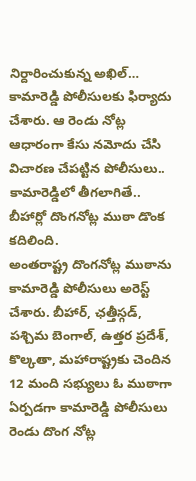నిర్దారించుకున్న అఖిల్… కామారెడ్డి పోలీసులకు ఫిర్యాదు చేశారు. ఆ రెండు నోట్ల ఆధారంగా కేసు నమోదు చేసి విచారణ చేపట్టిన పోలీసులు.. కామారెడ్డిలో తీగలాగితే.. బీహార్లో దొంగనోట్ల ముఠా డొంక కదిలింది.
అంతరాష్ట్ర దొంగనోట్ల ముఠాను కామారెడ్డి పోలీసులు అరెస్ట్ చేశారు. బీహార్, ఛత్తీస్గడ్, పశ్చిమ బెంగాల్, ఉత్తర ప్రదేశ్, కొల్కతా, మహారాష్ట్రకు చెందిన 12 మంది సభ్యులు ఓ ముఠాగా ఏర్పడగా కామారెడ్డి పోలీసులు రెండు దొంగ నోట్ల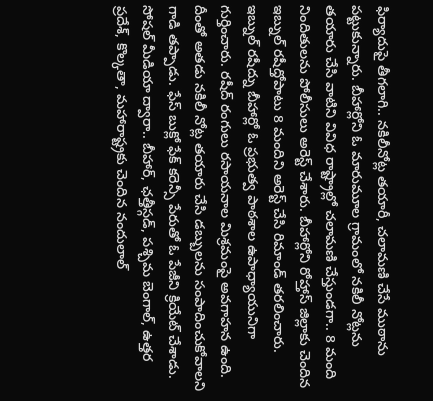ఫిర్యాదుపై తీగలాగి.. నకిలీనోట్ల తయారీ, చలామణి చేసే ముఠాను పట్టుకున్నారు. బీహార్లోని ఓ మారుమూల గ్రామంలో నకిలీ నోట్లను తయారు చేసి వాటిని వివిధ రాష్ట్రాల్లో చలామణి చేస్తుండగా.. 8 మంది నిందితులను పోలీసులు అరెస్ట్ చేశారు. బీహార్లోని రోహ్తాస్ జిల్లాకు చెందిన ఇబ్నుల్ రషీద్తోపాటు 8 మందిని అరెస్ట్ చేసి రిమాండ్ తరలించారు.
ఇబ్నుల్ రషీద్ను బీహార్లో ఓ ప్రభుత్వ పాఠశాల ఉపాధ్యాయునిగా గుర్తించారు. రషీద్ రంగులు రసాయనాల మిశ్రమంపై అవగాహన ఉంది. దీంతో అతడు నకిలీ నోట్ల తయారు చేసి డబ్బులను సంపాదించుకోవాలని గాడి తప్పాడు. ఫేస్ బుక్లో ఫేక్ కరెన్సీ పేరుతో ఓ పేజీని క్రియేట్ చేశాడు. సోషల్ మీడియా ద్వారా.. బీహార్, ఛత్తీస్గడ్, పశ్చిమ బెంగాల్, ఉత్తర ప్రదేశ్, కొల్కతా, మహారాష్ట్రకు చెందిన నందులాల్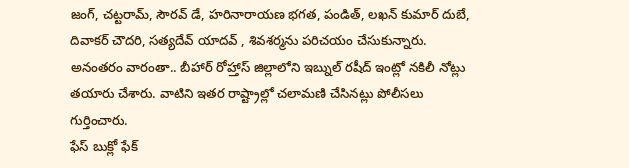జంగ్, చట్టరామ్, సౌరవ్ డే, హరినారాయణ భగత, పండిత్, లఖన్ కుమార్ దుబే, దివాకర్ చౌదరి, సత్యదేవ్ యాదవ్ , శివశర్మను పరిచయం చేసుకున్నారు. అనంతరం వారంతా.. బీహార్ రోహ్తాస్ జిల్లాలోని ఇబ్నుల్ రషీద్ ఇంట్లో నకిలీ నోట్లు తయారు చేశారు. వాటిని ఇతర రాష్ట్రాల్లో చలామణి చేసినట్లు పోలీసలు గుర్తించారు.
ఫేస్ బుక్లో ఫేక్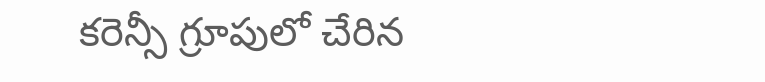కరెన్సీ గ్రూపులో చేరిన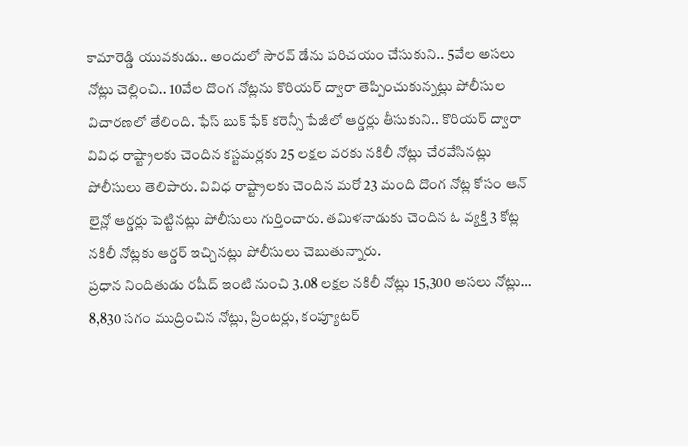కామారెడ్డి యువకుడు.. అందులో సౌరవ్ డేను పరిచయం చేసుకుని.. 5వేల అసలు నోట్లు చెల్లించి.. 10వేల దొంగ నోట్లను కొరియర్ ద్వారా తెప్పించుకున్నట్లు పోలీసుల విచారణలో తేలింది. ఫేస్ బుక్ ఫేక్ కరెన్సీ పేజీలో ఆర్డర్లు తీసుకుని.. కొరియర్ ద్వారా వివిధ రాష్ట్రాలకు చెందిన కస్టమర్లకు 25 లక్షల వరకు నకిలీ నోట్లు చేరవేసినట్లు పోలీసులు తెలిపారు. వివిధ రాష్ట్రాలకు చెందిన మరో 23 మంది దొంగ నోట్ల కోసం ఆన్ లైన్లో ఆర్డర్లు పెట్టినట్లు పోలీసులు గుర్తించారు. తమిళనాడుకు చెందిన ఓ వ్యక్తి 3 కోట్ల నకిలీ నోట్లకు ఆర్డర్ ఇచ్చినట్లు పోలీసులు చెబుతున్నారు.
ప్రధాన నిందితుడు రషీద్ ఇంటి నుంచి 3.08 లక్షల నకిలీ నోట్లు 15,300 అసలు నోట్లు… 8,830 సగం ముద్రించిన నోట్లు, ప్రింటర్లు, కంప్యూటర్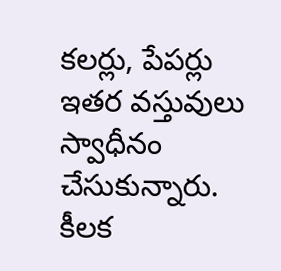కలర్లు, పేపర్లు ఇతర వస్తువులు స్వాధీనం చేసుకున్నారు. కీలక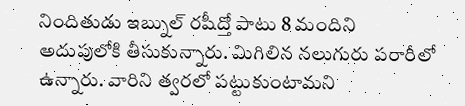నిందితుడు ఇబ్నుల్ రషీద్తో పాటు 8 మందిని అదుపులోకి తీసుకున్నారు. మిగిలిన నలుగురు పరారీలో ఉన్నారు. వారిని త్వరలో పట్టుకుంటామని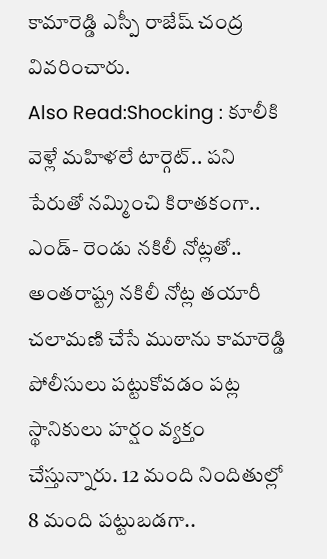కామారెడ్డి ఎస్పీ రాజేష్ చంద్ర వివరించారు.
Also Read:Shocking : కూలీకి వెళ్లే మహిళలే టార్గెట్.. పని పేరుతో నమ్మించి కిరాతకంగా..
ఎండ్- రెండు నకిలీ నోట్లతో.. అంతరాష్ట్ర నకిలీ నోట్ల తయారీ చలామణి చేసే ముఠాను కామారెడ్డి పోలీసులు పట్టుకోవడం పట్ల స్థానికులు హర్షం వ్యక్తం చేస్తున్నారు. 12 మంది నిందితుల్లో 8 మంది పట్టుబడగా..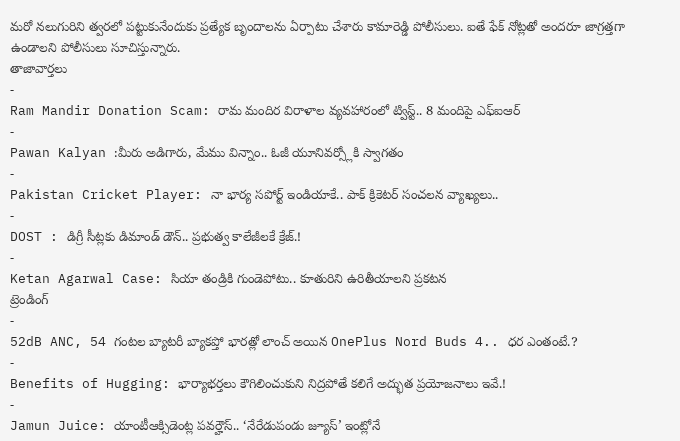మరో నలుగురిని త్వరలో పట్టుకునేందుకు ప్రత్యేక బృందాలను ఏర్పాటు చేశారు కామారెడ్డి పోలీసులు. ఐతే ఫేక్ నోట్లతో అందరూ జాగ్రత్తగా ఉండాలని పోలీసులు సూచిస్తున్నారు.
తాజావార్తలు
-
Ram Mandir Donation Scam: రామ మందిర విరాళాల వ్యవహారంలో ట్విస్ట్.. 8 మందిపై ఎఫ్ఐఆర్
-
Pawan Kalyan :మీరు అడిగారు, మేము విన్నాం.. ఓజీ యూనివర్స్లోకి స్వాగతం
-
Pakistan Cricket Player: నా భార్య సపోర్ట్ ఇండియాకే.. పాక్ క్రికెటర్ సంచలన వ్యాఖ్యలు..
-
DOST : డిగ్రీ సీట్లకు డిమాండ్ డౌన్.. ప్రభుత్వ కాలేజీలకే క్రేజ్.!
-
Ketan Agarwal Case: సియా తండ్రికి గుండెపోటు.. కూతురిని ఉరితీయాలని ప్రకటన
ట్రెండింగ్
-
52dB ANC, 54 గంటల బ్యాటరీ బ్యాకప్తో భారత్లో లాంచ్ అయిన OnePlus Nord Buds 4.. ధర ఎంతంటే.?
-
Benefits of Hugging: భార్యాభర్తలు కౌగిలించుకుని నిద్రపోతే కలిగే అద్భుత ప్రయోజనాలు ఇవే.!
-
Jamun Juice: యాంటీఆక్సిడెంట్ల పవర్హౌస్.. ‘నేరేడుపండు జ్యూస్’ ఇంట్లోనే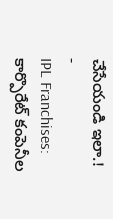చేసేయండి ఇలా.!
-
IPL Franchises: కార్పొరేట్ కంపెనీల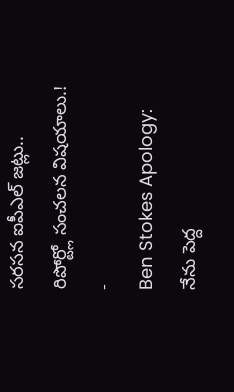సరసన ఐపీఎల్ జట్లు.. రిపోర్ట్లో సంచలన విషయాలు.!
-
Ben Stokes Apology: నేను పెద్ద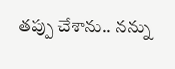తప్పు చేశాను.. నన్ను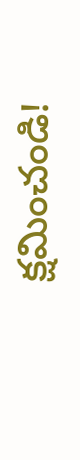క్షమించండి!